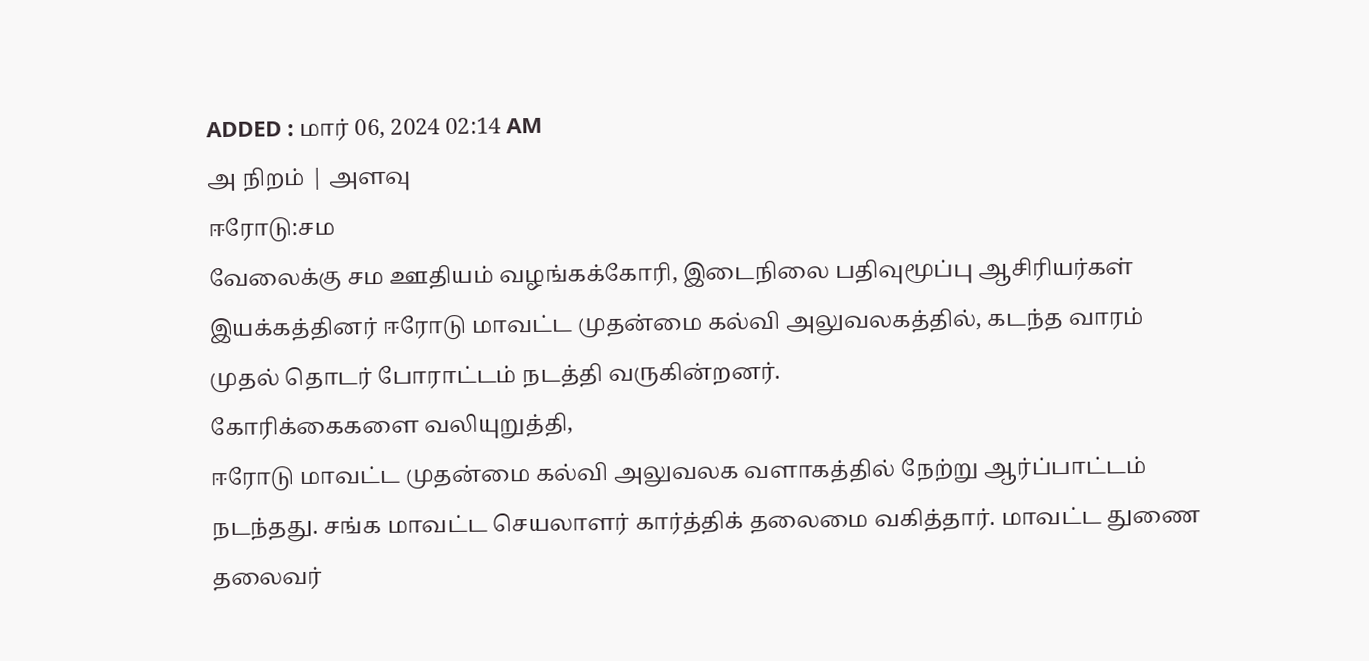ADDED : மார் 06, 2024 02:14 AM
அ நிறம் | அளவு
ஈரோடு:சம
வேலைக்கு சம ஊதியம் வழங்கக்கோரி, இடைநிலை பதிவுமூப்பு ஆசிரியர்கள்
இயக்கத்தினர் ஈரோடு மாவட்ட முதன்மை கல்வி அலுவலகத்தில், கடந்த வாரம்
முதல் தொடர் போராட்டம் நடத்தி வருகின்றனர்.
கோரிக்கைகளை வலியுறுத்தி,
ஈரோடு மாவட்ட முதன்மை கல்வி அலுவலக வளாகத்தில் நேற்று ஆர்ப்பாட்டம்
நடந்தது. சங்க மாவட்ட செயலாளர் கார்த்திக் தலைமை வகித்தார். மாவட்ட துணை
தலைவர்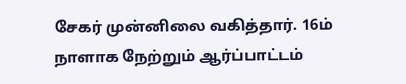சேகர் முன்னிலை வகித்தார். 16ம் நாளாக நேற்றும் ஆர்ப்பாட்டம்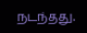நடந்தது.